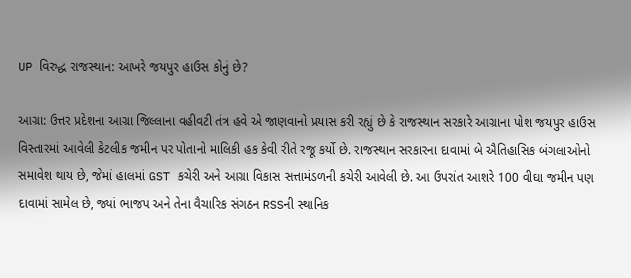UP વિરુદ્ધ રાજસ્થાન: આખરે જયપુર હાઉસ કોનું છે?

આગ્રા: ઉત્તર પ્રદેશના આગ્રા જિલ્લાના વહીવટી તંત્ર હવે એ જાણવાનો પ્રયાસ કરી રહ્યું છે કે રાજસ્થાન સરકારે આગ્રાના પોશ જયપુર હાઉસ વિસ્તારમાં આવેલી કેટલીક જમીન પર પોતાનો માલિકી હક કેવી રીતે રજૂ કર્યો છે. રાજસ્થાન સરકારના દાવામાં બે ઐતિહાસિક બંગલાઓનો સમાવેશ થાય છે, જેમાં હાલમાં GST કચેરી અને આગ્રા વિકાસ સત્તામંડળની કચેરી આવેલી છે. આ ઉપરાંત આશરે 100 વીઘા જમીન પણ દાવામાં સામેલ છે, જ્યાં ભાજપ અને તેના વૈચારિક સંગઠન RSSની સ્થાનિક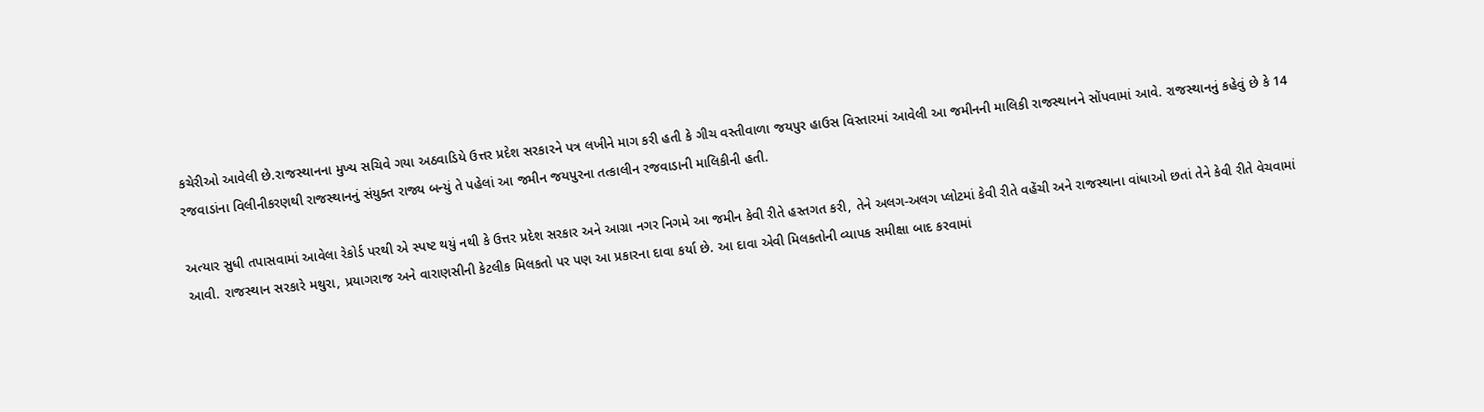કચેરીઓ આવેલી છે.રાજસ્થાનના મુખ્ય સચિવે ગયા અઠવાડિયે ઉત્તર પ્રદેશ સરકારને પત્ર લખીને માગ કરી હતી કે ગીચ વસ્તીવાળા જયપુર હાઉસ વિસ્તારમાં આવેલી આ જમીનની માલિકી રાજસ્થાનને સોંપવામાં આવે. રાજસ્થાનનું કહેવું છે કે 14 રજવાડાંના વિલીનીકરણથી રાજસ્થાનનું સંયુક્ત રાજ્ય બન્યું તે પહેલાં આ જમીન જયપુરના તત્કાલીન રજવાડાની માલિકીની હતી.

અત્યાર સુધી તપાસવામાં આવેલા રેકોર્ડ પરથી એ સ્પષ્ટ થયું નથી કે ઉત્તર પ્રદેશ સરકાર અને આગ્રા નગર નિગમે આ જમીન કેવી રીતે હસ્તગત કરી, તેને અલગ-અલગ પ્લોટમાં કેવી રીતે વહેંચી અને રાજસ્થાના વાંધાઓ છતાં તેને કેવી રીતે વેચવામાં આવી. રાજસ્થાન સરકારે મથુરા, પ્રયાગરાજ અને વારાણસીની કેટલીક મિલકતો પર પણ આ પ્રકારના દાવા કર્યા છે. આ દાવા એવી મિલકતોની વ્યાપક સમીક્ષા બાદ કરવામાં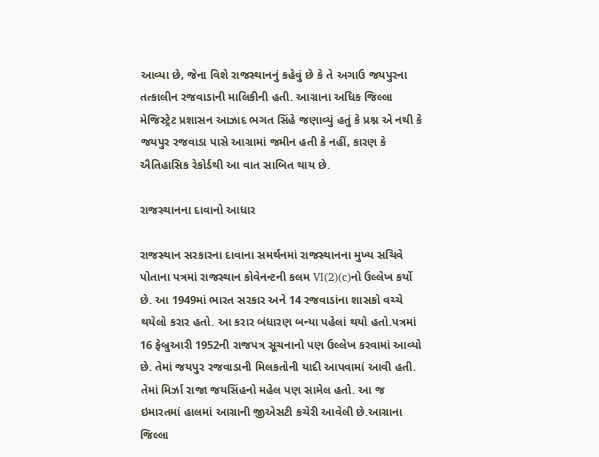આવ્યા છે, જેના વિશે રાજસ્થાનનું કહેવું છે કે તે અગાઉ જયપુરના તત્કાલીન રજવાડાની માલિકીની હતી. આગ્રાના અધિક જિલ્લા મેજિસ્ટ્રેટ પ્રશાસન આઝાદ ભગત સિંહે જણાવ્યું હતું કે પ્રશ્ન એ નથી કે જયપુર રજવાડા પાસે આગ્રામાં જમીન હતી કે નહીં, કારણ કે ઐતિહાસિક રેકોર્ડથી આ વાત સાબિત થાય છે.

રાજસ્થાનના દાવાનો આધાર

રાજસ્થાન સરકારના દાવાના સમર્થનમાં રાજસ્થાનના મુખ્ય સચિવે પોતાના પત્રમાં રાજસ્થાન કોવેનન્ટની કલમ VI(2)(c)નો ઉલ્લેખ કર્યો છે. આ 1949માં ભારત સરકાર અને 14 રજવાડાંના શાસકો વચ્ચે થયેલો કરાર હતો. આ કરાર બંધારણ બન્યા પહેલાં થયો હતો.પત્રમાં 16 ફેબ્રુઆરી 1952ની રાજપત્ર સૂચનાનો પણ ઉલ્લેખ કરવામાં આવ્યો છે. તેમાં જયપુર રજવાડાની મિલકતોની યાદી આપવામાં આવી હતી. તેમાં મિર્ઝા રાજા જયસિંહનો મહેલ પણ સામેલ હતો. આ જ ઇમારતમાં હાલમાં આગ્રાની જીએસટી કચેરી આવેલી છે.આગ્રાના જિલ્લા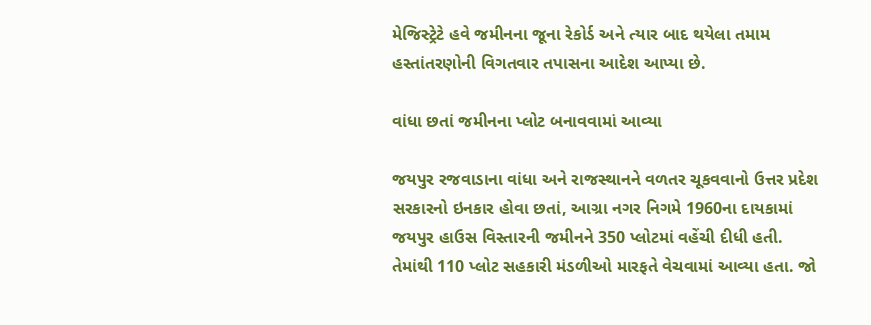મેજિસ્ટ્રેટે હવે જમીનના જૂના રેકોર્ડ અને ત્યાર બાદ થયેલા તમામ હસ્તાંતરણોની વિગતવાર તપાસના આદેશ આપ્યા છે.

વાંધા છતાં જમીનના પ્લોટ બનાવવામાં આવ્યા

જયપુર રજવાડાના વાંધા અને રાજસ્થાનને વળતર ચૂકવવાનો ઉત્તર પ્રદેશ સરકારનો ઇનકાર હોવા છતાં, આગ્રા નગર નિગમે 1960ના દાયકામાં જયપુર હાઉસ વિસ્તારની જમીનને 350 પ્લોટમાં વહેંચી દીધી હતી. તેમાંથી 110 પ્લોટ સહકારી મંડળીઓ મારફતે વેચવામાં આવ્યા હતા. જો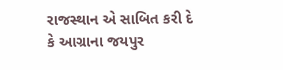રાજસ્થાન એ સાબિત કરી દે કે આગ્રાના જયપુર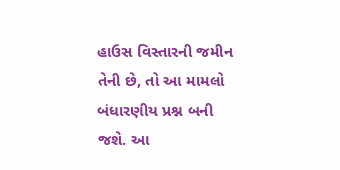હાઉસ વિસ્તારની જમીન તેની છે, તો આ મામલો બંધારણીય પ્રશ્ન બની જશે. આ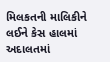મિલકતની માલિકીને લઈને કેસ હાલમાં અદાલતમાં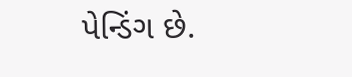પેન્ડિંગ છે.